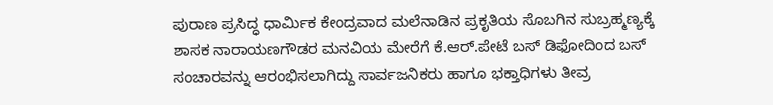ಪುರಾಣ ಪ್ರಸಿದ್ಧ ಧಾರ್ಮಿಕ ಕೇಂದ್ರವಾದ ಮಲೆನಾಡಿನ ಪ್ರಕೃತಿಯ ಸೊಬಗಿನ ಸುಬ್ರಹ್ಮಣ್ಯಕ್ಕೆ ಶಾಸಕ ನಾರಾಯಣಗೌಡರ ಮನವಿಯ ಮೇರೆಗೆ ಕೆ.ಆರ್.ಪೇಟೆ ಬಸ್ ಡಿಫೋದಿಂದ ಬಸ್ ಸಂಚಾರವನ್ನು ಆರಂಭಿಸಲಾಗಿದ್ದು ಸಾರ್ವಜನಿಕರು ಹಾಗೂ ಭಕ್ತಾಧಿಗಳು ತೀವ್ರ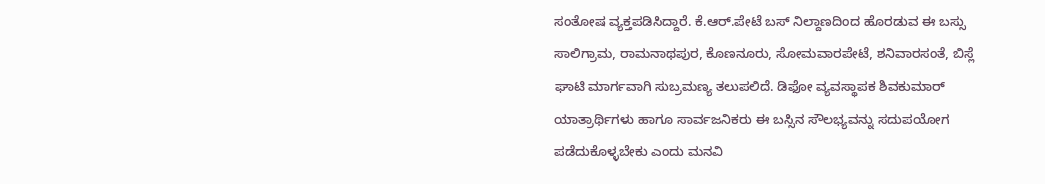ಸಂತೋಷ ವ್ಯಕ್ತಪಡಿಸಿದ್ದಾರೆ. ಕೆ.ಆರ್.ಪೇಟೆ ಬಸ್ ನಿಲ್ದಾಣದಿಂದ ಹೊರಡುವ ಈ ಬಸ್ಸು ಸಾಲಿಗ್ರಾಮ, ರಾಮನಾಥಪುರ, ಕೊಣನೂರು, ಸೋಮವಾರಪೇಟೆ, ಶನಿವಾರಸಂತೆ, ಬಿಸ್ಲೆ ಘಾಟಿ ಮಾರ್ಗವಾಗಿ ಸುಬ್ರಮಣ್ಯ ತಲುಪಲಿದೆ. ಡಿಫೋ ವ್ಯವಸ್ಥಾಪಕ ಶಿವಕುಮಾರ್ ಯಾತ್ರಾರ್ಥಿಗಳು ಹಾಗೂ ಸಾರ್ವಜನಿಕರು ಈ ಬಸ್ಸಿನ ಸೌಲಭ್ಯವನ್ನು ಸದುಪಯೋಗ ಪಡೆದುಕೊಳ್ಳಬೇಕು ಎಂದು ಮನವಿ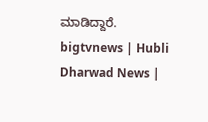ಮಾಡಿದ್ದಾರೆ.
bigtvnews | Hubli Dharwad News |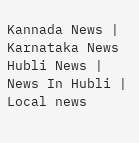Kannada News | Karnataka News Hubli News | News In Hubli | Local news